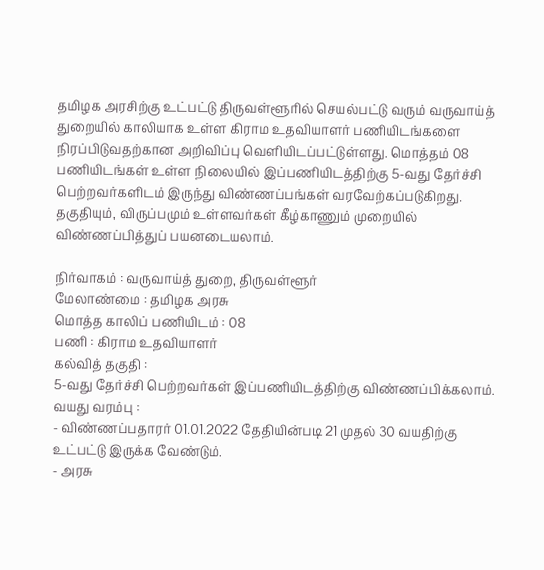தமிழக அரசிற்கு உட்பட்டு திருவள்ளூரில் செயல்பட்டு வரும் வருவாய்த் துறையில் காலியாக உள்ள கிராம உதவியாளர் பணியிடங்களை நிரப்பிடுவதற்கான அறிவிப்பு வெளியிடப்பட்டுள்ளது. மொத்தம் 08 பணியிடங்கள் உள்ள நிலையில் இப்பணியிடத்திற்கு 5-வது தேர்ச்சி பெற்றவர்களிடம் இருந்து விண்ணப்பங்கள் வரவேற்கப்படுகிறது. தகுதியும், விருப்பமும் உள்ளவர்கள் கீழ்காணும் முறையில் விண்ணப்பித்துப் பயனடையலாம்.

நிர்வாகம் : வருவாய்த் துறை, திருவள்ளூர்
மேலாண்மை : தமிழக அரசு
மொத்த காலிப் பணியிடம் : 08
பணி : கிராம உதவியாளர்
கல்வித் தகுதி :
5-வது தேர்ச்சி பெற்றவர்கள் இப்பணியிடத்திற்கு விண்ணப்பிக்கலாம்.
வயது வரம்பு :
- விண்ணப்பதாரர் 01.01.2022 தேதியின்படி 21 முதல் 30 வயதிற்கு உட்பட்டு இருக்க வேண்டும்.
- அரசு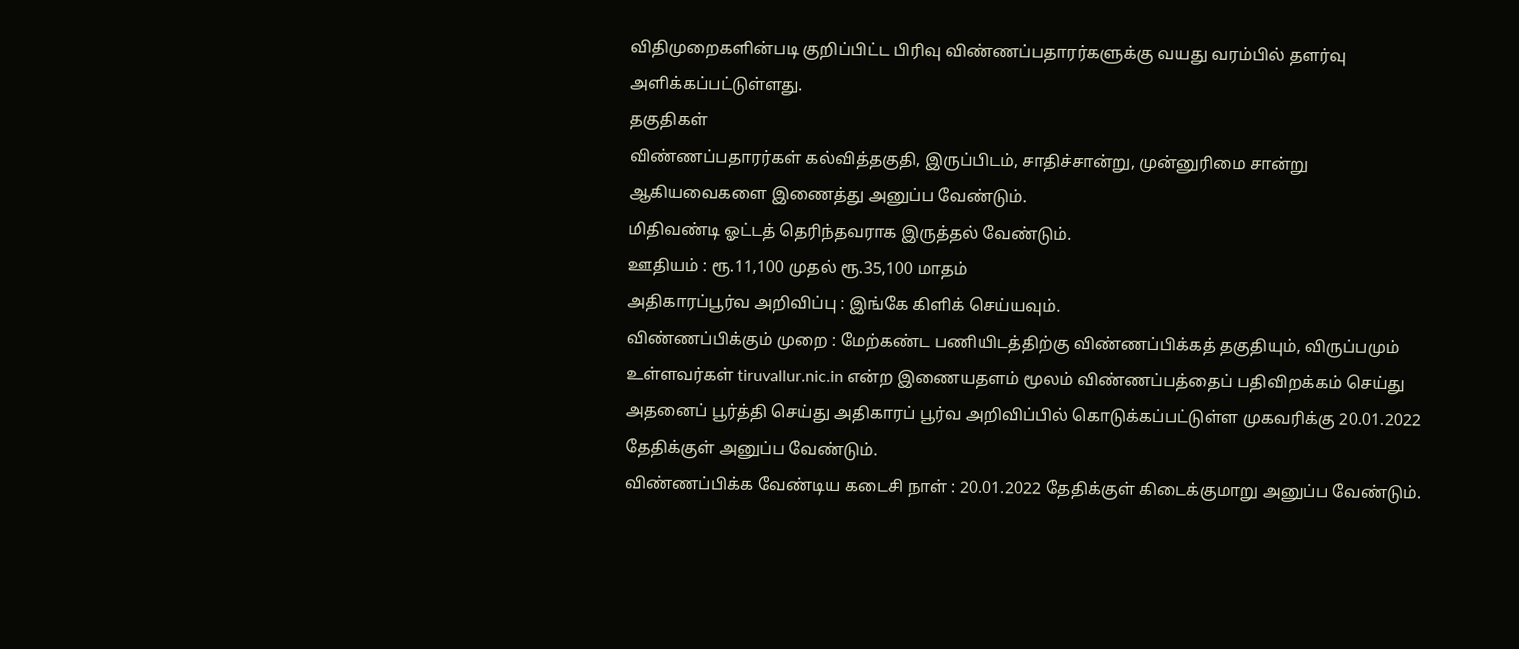விதிமுறைகளின்படி குறிப்பிட்ட பிரிவு விண்ணப்பதாரர்களுக்கு வயது வரம்பில் தளர்வு அளிக்கப்பட்டுள்ளது.
தகுதிகள்
விண்ணப்பதாரர்கள் கல்வித்தகுதி, இருப்பிடம், சாதிச்சான்று, முன்னுரிமை சான்று ஆகியவைகளை இணைத்து அனுப்ப வேண்டும்.
மிதிவண்டி ஓட்டத் தெரிந்தவராக இருத்தல் வேண்டும்.
ஊதியம் : ரூ.11,100 முதல் ரூ.35,100 மாதம்
அதிகாரப்பூர்வ அறிவிப்பு : இங்கே கிளிக் செய்யவும்.
விண்ணப்பிக்கும் முறை : மேற்கண்ட பணியிடத்திற்கு விண்ணப்பிக்கத் தகுதியும், விருப்பமும் உள்ளவர்கள் tiruvallur.nic.in என்ற இணையதளம் மூலம் விண்ணப்பத்தைப் பதிவிறக்கம் செய்து அதனைப் பூர்த்தி செய்து அதிகாரப் பூர்வ அறிவிப்பில் கொடுக்கப்பட்டுள்ள முகவரிக்கு 20.01.2022 தேதிக்குள் அனுப்ப வேண்டும்.
விண்ணப்பிக்க வேண்டிய கடைசி நாள் : 20.01.2022 தேதிக்குள் கிடைக்குமாறு அனுப்ப வேண்டும்.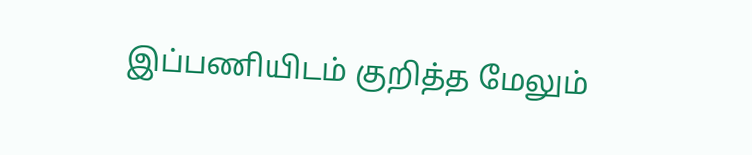இப்பணியிடம் குறித்த மேலும்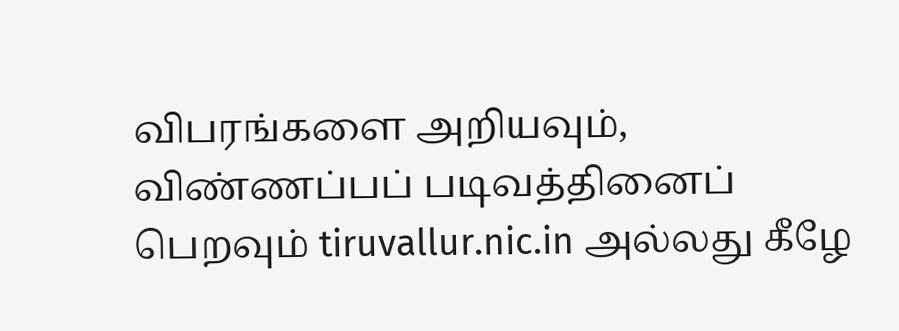விபரங்களை அறியவும், விண்ணப்பப் படிவத்தினைப் பெறவும் tiruvallur.nic.in அல்லது கீழே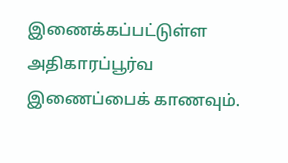இணைக்கப்பட்டுள்ள அதிகாரப்பூர்வ இணைப்பைக் காணவும்.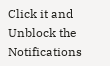Click it and Unblock the Notifications